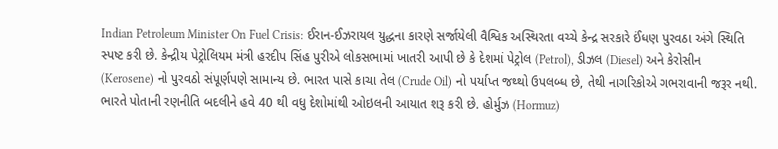Indian Petroleum Minister On Fuel Crisis: ઈરાન-ઈઝરાયલ યુદ્ધના કારણે સર્જાયેલી વૈશ્વિક અસ્થિરતા વચ્ચે કેન્દ્ર સરકારે ઈંધણ પુરવઠા અંગે સ્થિતિ સ્પષ્ટ કરી છે. કેન્દ્રીય પેટ્રોલિયમ મંત્રી હરદીપ સિંહ પુરીએ લોકસભામાં ખાતરી આપી છે કે દેશમાં પેટ્રોલ (Petrol), ડીઝલ (Diesel) અને કેરોસીન (Kerosene) નો પુરવઠો સંપૂર્ણપણે સામાન્ય છે. ભારત પાસે કાચા તેલ (Crude Oil) નો પર્યાપ્ત જથ્થો ઉપલબ્ધ છે, તેથી નાગરિકોએ ગભરાવાની જરૂર નથી.
ભારતે પોતાની રણનીતિ બદલીને હવે 40 થી વધુ દેશોમાંથી ઓઇલની આયાત શરૂ કરી છે. હોર્મુઝ (Hormuz)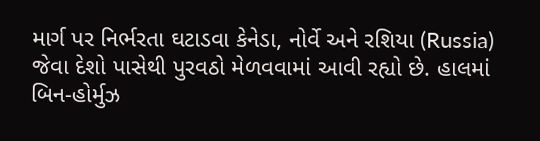માર્ગ પર નિર્ભરતા ઘટાડવા કેનેડા, નોર્વે અને રશિયા (Russia) જેવા દેશો પાસેથી પુરવઠો મેળવવામાં આવી રહ્યો છે. હાલમાં બિન-હોર્મુઝ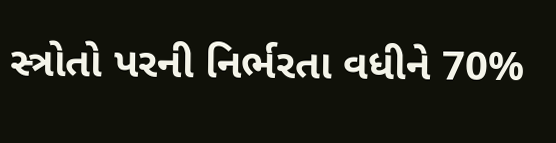સ્ત્રોતો પરની નિર્ભરતા વધીને 70%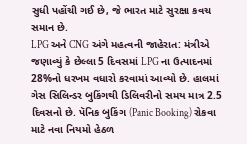સુધી પહોંચી ગઈ છે, જે ભારત માટે સુરક્ષા કવચ સમાન છે.
LPG અને CNG અંગે મહત્વની જાહેરાત: મંત્રીએ જણાવ્યું કે છેલ્લા 5 દિવસમાં LPG ના ઉત્પાદનમાં 28%નો ધરખમ વધારો કરવામાં આવ્યો છે. હાલમાં ગેસ સિલિન્ડર બુકિંગથી ડિલિવરીનો સમય માત્ર 2.5 દિવસનો છે. પૅનિક બુકિંગ (Panic Booking) રોકવા માટે નવા નિયમો હેઠળ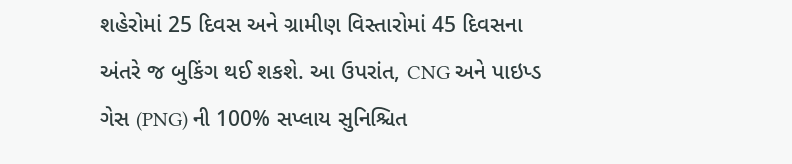શહેરોમાં 25 દિવસ અને ગ્રામીણ વિસ્તારોમાં 45 દિવસના અંતરે જ બુકિંગ થઈ શકશે. આ ઉપરાંત, CNG અને પાઇપ્ડ ગેસ (PNG) ની 100% સપ્લાય સુનિશ્ચિત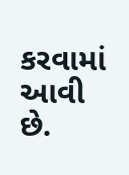કરવામાં આવી છે.